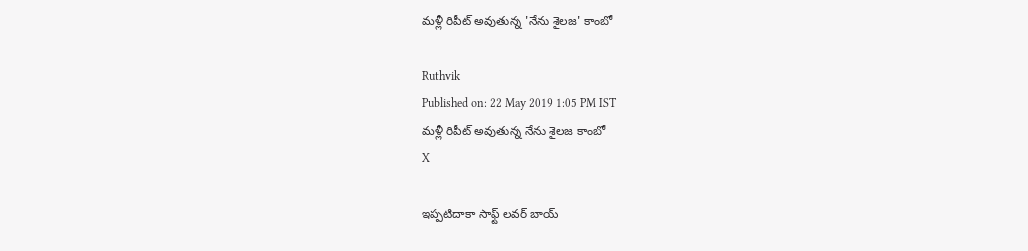మళ్లీ రిపీట్ అవుతున్న 'నేను శైలజ' కాంబో

Ruthvik
Published on: 22 May 2019 1:05 PM IST
మళ్లీ రిపీట్ అవుతున్న నేను శైలజ కాంబో
X

ఇప్పటిదాకా సాఫ్ట్ లవర్ బాయ్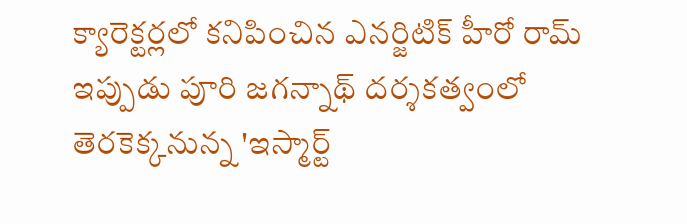క్యారెక్టర్లలో కనిపించిన ఎనర్జిటిక్ హీరో రామ్ ఇప్పుడు పూరి జగన్నాథ్ దర్శకత్వంలో తెరకెక్కనున్న 'ఇస్మార్ట్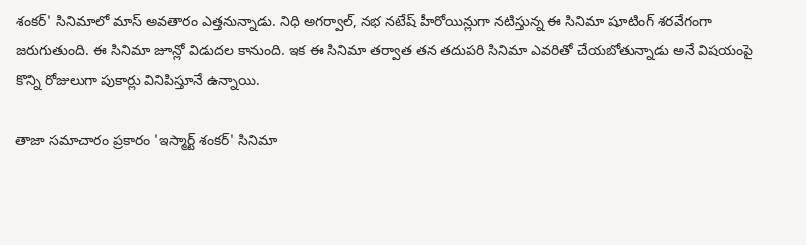శంకర్' సినిమాలో మాస్ అవతారం ఎత్తనున్నాడు. నిధి అగర్వాల్, నభ నటేష్ హీరోయిన్లుగా నటిస్తున్న ఈ సినిమా షూటింగ్ శరవేగంగా జరుగుతుంది. ఈ సినిమా జూన్లో విడుదల కానుంది. ఇక ఈ సినిమా తర్వాత తన తదుపరి సినిమా ఎవరితో చేయబోతున్నాడు అనే విషయంపై కొన్ని రోజులుగా పుకార్లు వినిపిస్తూనే ఉన్నాయి.

తాజా సమాచారం ప్రకారం 'ఇస్మార్ట్ శంకర్' సినిమా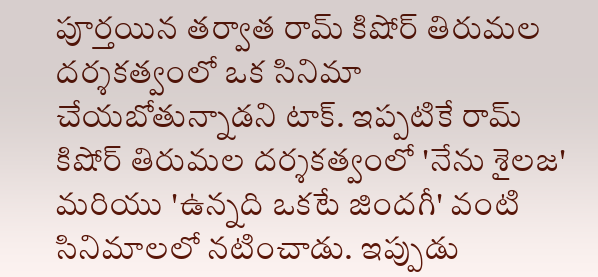పూర్తయిన తర్వాత రామ్ కిషోర్ తిరుమల దర్శకత్వంలో ఒక సినిమా చేయబోతున్నాడని టాక్. ఇప్పటికే రామ్ కిషోర్ తిరుమల దర్శకత్వంలో 'నేను శైలజ' మరియు 'ఉన్నది ఒకటే జిందగీ' వంటి సినిమాలలో నటించాడు. ఇప్పుడు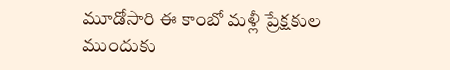మూడోసారి ఈ కాంబో మళ్లీ ప్రేక్షకుల ముందుకు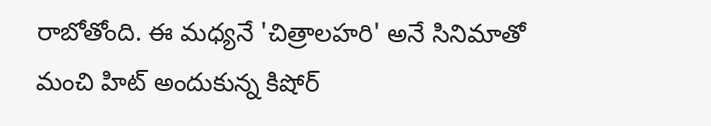రాబోతోంది. ఈ మధ్యనే 'చిత్రాలహరి' అనే సినిమాతో మంచి హిట్ అందుకున్న కిషోర్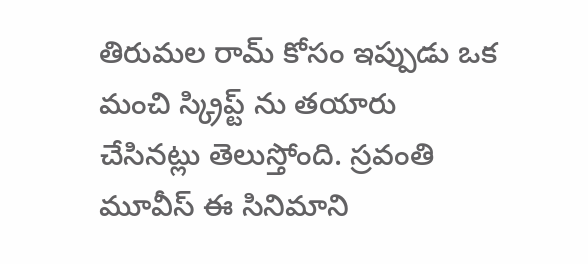తిరుమల రామ్ కోసం ఇప్పుడు ఒక మంచి స్క్రిప్ట్ ను తయారు చేసినట్లు తెలుస్తోంది. స్రవంతి మూవీస్ ఈ సినిమాని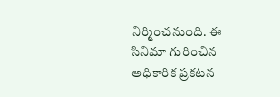నిర్మించనుంది. ఈ సినిమా గురించిన అధికారిక ప్రకటన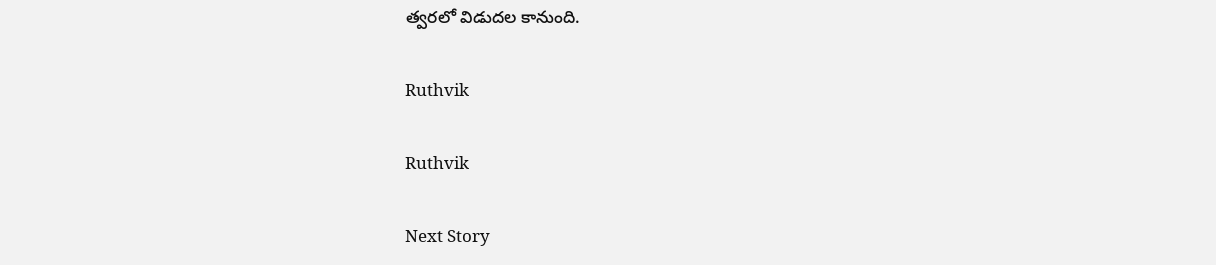త్వరలో విడుదల కానుంది.

Ruthvik

Ruthvik

Next Story